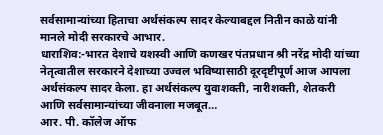सर्वसामान्यांच्या हिताचा अर्थसंकल्प सादर केल्याबद्दल नितीन काळे यांनी मानले मोदी सरकारचे आभार.
धाराशिव:-भारत देशाचे यशस्वी आणि कणखर पंतप्रधान श्री नरेंद्र मोदी यांच्या नेतृत्वातील सरकारने देशाच्या उज्वल भविष्यासाठी दूरदृष्टीपूर्ण आज आपला अर्थसंकल्प सादर केला. हा अर्थसंकल्प युवाशक्ती, नारीशक्ती, शेतकरी आणि सर्वसामान्यांच्या जीवनाला मजबूत…
आर. पी. कॉलेज ऑफ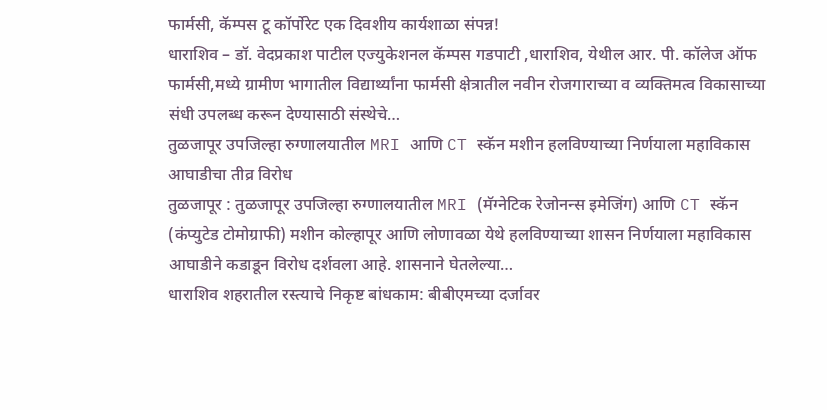फार्मसी, कॅम्पस टू कॉर्पोरेट एक दिवशीय कार्यशाळा संपन्न!
धाराशिव – डॉ. वेदप्रकाश पाटील एज्युकेशनल कॅम्पस गडपाटी ,धाराशिव, येथील आर. पी. कॉलेज ऑफ फार्मसी,मध्ये ग्रामीण भागातील विद्यार्थ्यांना फार्मसी क्षेत्रातील नवीन रोजगाराच्या व व्यक्तिमत्व विकासाच्या संधी उपलब्ध करून देण्यासाठी संस्थेचे…
तुळजापूर उपजिल्हा रुग्णालयातील MRI आणि CT स्कॅन मशीन हलविण्याच्या निर्णयाला महाविकास आघाडीचा तीव्र विरोध
तुळजापूर : तुळजापूर उपजिल्हा रुग्णालयातील MRI (मॅग्नेटिक रेजोनन्स इमेजिंग) आणि CT स्कॅन (कंप्युटेड टोमोग्राफी) मशीन कोल्हापूर आणि लोणावळा येथे हलविण्याच्या शासन निर्णयाला महाविकास आघाडीने कडाडून विरोध दर्शवला आहे. शासनाने घेतलेल्या…
धाराशिव शहरातील रस्त्याचे निकृष्ट बांधकाम: बीबीएमच्या दर्जावर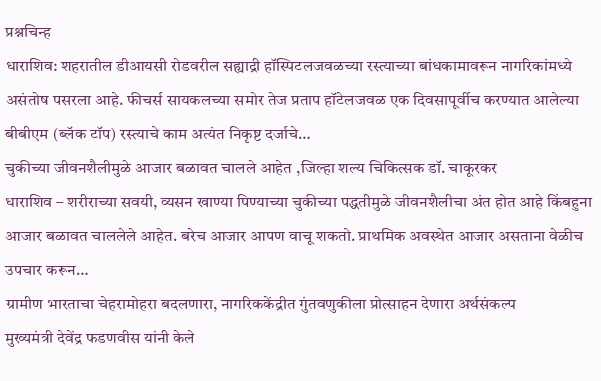प्रश्नचिन्ह
धाराशिव: शहरातील डीआयसी रोडवरील सह्याद्री हॉस्पिटलजवळच्या रस्त्याच्या बांधकामावरून नागरिकांमध्ये असंतोष पसरला आहे. फीचर्स सायकलच्या समोर तेज प्रताप हॉटेलजवळ एक दिवसापूर्वीच करण्यात आलेल्या बीबीएम (ब्लॅक टॉप) रस्त्याचे काम अत्यंत निकृष्ट दर्जाचे…
चुकीच्या जीवनशैलीमुळे आजार बळावत चालले आहेत ,जिल्हा शल्य चिकित्सक डॉ. चाकूरकर
धाराशिव – शरीराच्या सवयी, व्यसन खाण्या पिण्याच्या चुकीच्या पद्धतीमुळे जीवनशैलीचा अंत होत आहे किंबहुना आजार बळावत चाललेले आहेत. बरेच आजार आपण वाचू शकतो. प्राथमिक अवस्थेत आजार असताना वेळीच उपचार करून…
ग्रामीण भारताचा चेहरामोहरा बदलणारा, नागरिककेंद्रीत गुंतवणुकीला प्रोत्साहन देणारा अर्थसंकल्प
मुख्यमंत्री देवेंद्र फडणवीस यांनी केले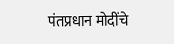पंतप्रधान मोदींचे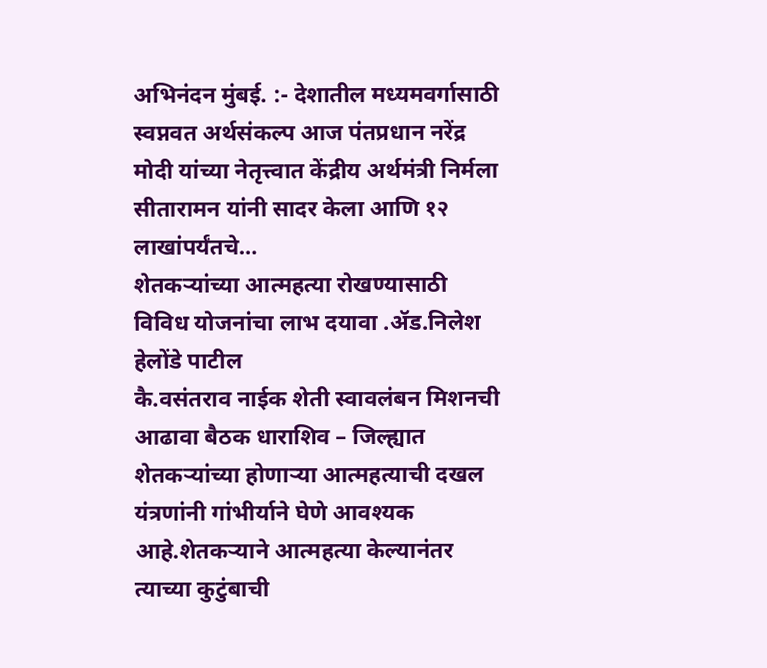अभिनंदन मुंबई. :- देशातील मध्यमवर्गासाठी स्वप्नवत अर्थसंकल्प आज पंतप्रधान नरेंद्र मोदी यांच्या नेतृत्त्वात केंद्रीय अर्थमंत्री निर्मला सीतारामन यांनी सादर केला आणि १२ लाखांपर्यंतचे…
शेतकऱ्यांच्या आत्महत्या रोखण्यासाठी विविध योजनांचा लाभ दयावा .ॲड.निलेश हेलोंडे पाटील
कै.वसंतराव नाईक शेती स्वावलंबन मिशनची आढावा बैठक धाराशिव – जिल्ह्यात शेतकऱ्यांच्या होणाऱ्या आत्महत्याची दखल यंत्रणांनी गांभीर्याने घेणे आवश्यक आहे.शेतकऱ्याने आत्महत्या केल्यानंतर त्याच्या कुटुंबाची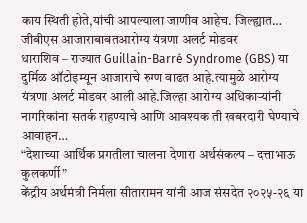काय स्थिती होते,यांची आपल्याला जाणीव आहेच. जिल्ह्यात…
जीबीएस आजाराबाबतआरोग्य यंत्रणा अलर्ट मोडवर
धाराशिव – राज्यात Guillain-Barré Syndrome (GBS) या दुर्मिळ ऑटोइम्यून आजाराचे रुग्ण वाढत आहे.त्यामुळे आरोग्य यंत्रणा अलर्ट मोडवर आली आहे.जिल्हा आरोग्य अधिकाऱ्यांनी नागरिकांना सतर्क राहण्याचे आणि आवश्यक ती खबरदारी घेण्याचे आवाहन…
“देशाच्या आर्थिक प्रगतीला चालना देणारा अर्थसंकल्प – दत्ताभाऊ कुलकर्णी”
केंद्रीय अर्थमंत्री निर्मला सीतारामन यांनी आज संसदेत २०२५-२६ या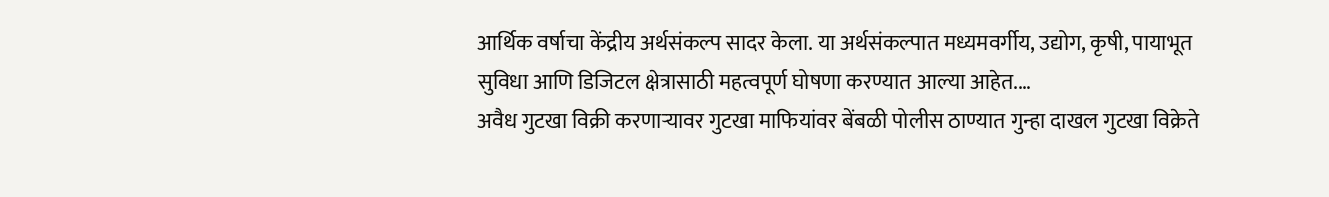आर्थिक वर्षाचा केंद्रीय अर्थसंकल्प सादर केला. या अर्थसंकल्पात मध्यमवर्गीय, उद्योग, कृषी, पायाभूत सुविधा आणि डिजिटल क्षेत्रासाठी महत्वपूर्ण घोषणा करण्यात आल्या आहेत.…
अवैध गुटखा विक्री करणाऱ्यावर गुटखा माफियांवर बेंबळी पोलीस ठाण्यात गुन्हा दाखल गुटखा विक्रेते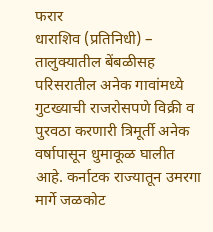फरार
धाराशिव (प्रतिनिधी) – तालुक्यातील बेंबळीसह परिसरातील अनेक गावांमध्ये गुटख्याची राजरोसपणे विक्री व पुरवठा करणारी त्रिमूर्ती अनेक वर्षापासून धुमाकूळ घालीत आहे. कर्नाटक राज्यातून उमरगा मार्गे जळकोट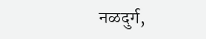नळदुर्ग,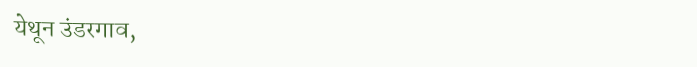येथून उंडरगाव,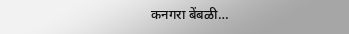कनगरा बेंबळी…